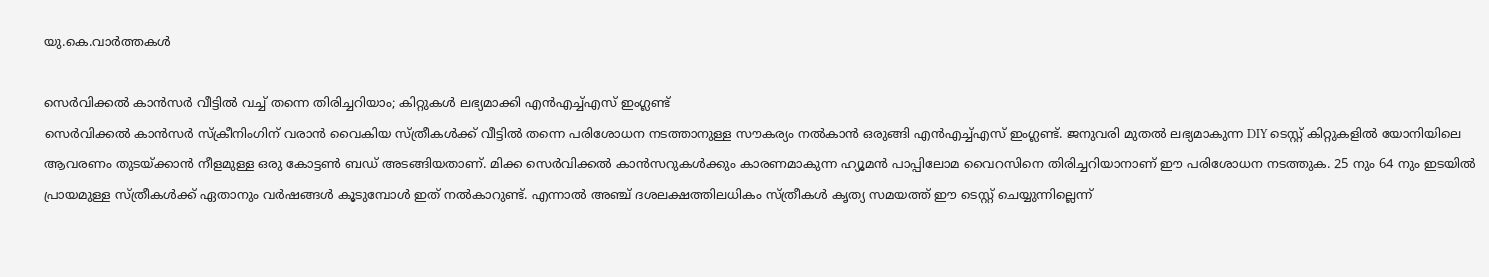യു.കെ.വാര്‍ത്തകള്‍

സെര്‍വിക്കല്‍ കാന്‍സര്‍ വീട്ടില്‍ വച്ച് തന്നെ തിരിച്ചറിയാം; കിറ്റുകള്‍ ലഭ്യമാക്കി എന്‍എച്ച്എസ് ഇംഗ്ലണ്ട്
സെര്‍വിക്കല്‍ കാന്‍സര്‍ സ്‌ക്രീനിംഗിന് വരാന്‍ വൈകിയ സ്ത്രീകള്‍ക്ക് വീട്ടില്‍ തന്നെ പരിശോധന നടത്താനുള്ള സൗകര്യം നല്‍കാന്‍ ഒരുങ്ങി എന്‍എച്ച്എസ് ഇംഗ്ലണ്ട്. ജനുവരി മുതല്‍ ലഭ്യമാകുന്ന DIY ടെസ്റ്റ് കിറ്റുകളില്‍ യോനിയിലെ ആവരണം തുടയ്ക്കാന്‍ നീളമുള്ള ഒരു കോട്ടണ്‍ ബഡ് അടങ്ങിയതാണ്. മിക്ക സെര്‍വിക്കല്‍ കാന്‍സറുകള്‍ക്കും കാരണമാകുന്ന ഹ്യൂമന്‍ പാപ്പിലോമ വൈറസിനെ തിരിച്ചറിയാനാണ് ഈ പരിശോധന നടത്തുക. 25 നും 64 നും ഇടയില്‍ പ്രായമുള്ള സ്ത്രീകള്‍ക്ക് ഏതാനും വര്‍ഷങ്ങള്‍ കൂടുമ്പോള്‍ ഇത് നല്‍കാറുണ്ട്. എന്നാല്‍ അഞ്ച് ദശലക്ഷത്തിലധികം സ്ത്രീകള്‍ കൃത്യ സമയത്ത് ഈ ടെസ്റ്റ് ചെയ്യുന്നില്ലെന്ന്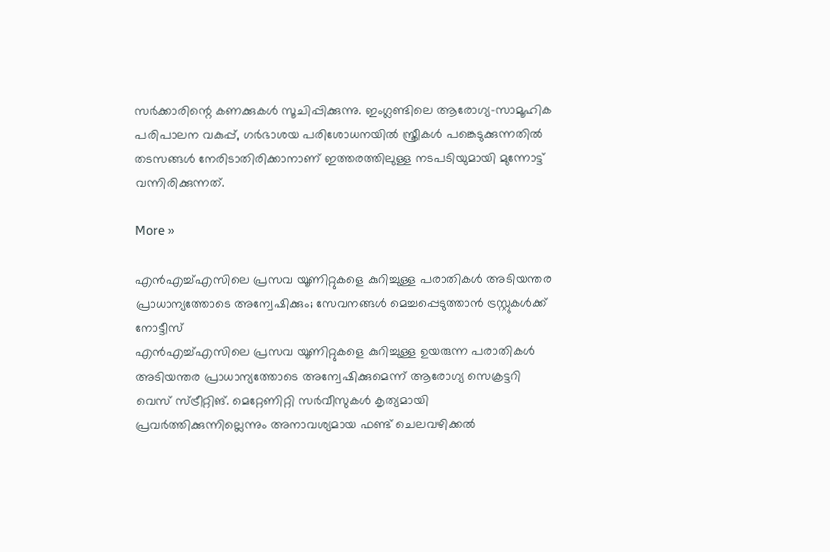സര്‍ക്കാരിന്റെ കണക്കുകള്‍ സൂചിപ്പിക്കുന്നു. ഇംഗ്ലണ്ടിലെ ആരോഗ്യ-സാമൂഹിക പരിപാലന വകുപ്പ്, ഗര്‍ഭാശയ പരിശോധനയില്‍ സ്ത്രീകള്‍ പങ്കെടുക്കുന്നതില്‍ തടസങ്ങള്‍ നേരിടാതിരിക്കാനാണ് ഇത്തരത്തിലുള്ള നടപടിയുമായി മുന്നോട്ട് വന്നിരിക്കുന്നത്.

More »

എന്‍എച്ച്എസിലെ പ്രസവ യൂണിറ്റുകളെ കുറിച്ചുള്ള പരാതികള്‍ അടിയന്തര പ്രാധാന്യത്തോടെ അന്വേഷിക്കും; സേവനങ്ങള്‍ മെച്ചപ്പെടുത്താന്‍ ട്രസ്റ്റുകള്‍ക്ക് നോട്ടീസ്
എന്‍എച്ച്എസിലെ പ്രസവ യൂണിറ്റുകളെ കുറിച്ചുള്ള ഉയരുന്ന പരാതികള്‍ അടിയന്തര പ്രാധാന്യത്തോടെ അന്വേഷിക്കുമെന്ന് ആരോഗ്യ സെക്രട്ടറി വെസ് സ്ട്രീറ്റിങ്. മെറ്റേണിറ്റി സര്‍വീസുകള്‍ കൃത്യമായി പ്രവര്‍ത്തിക്കുന്നില്ലെന്നും അനാവശ്യമായ ഫണ്ട് ചെലവഴിക്കല്‍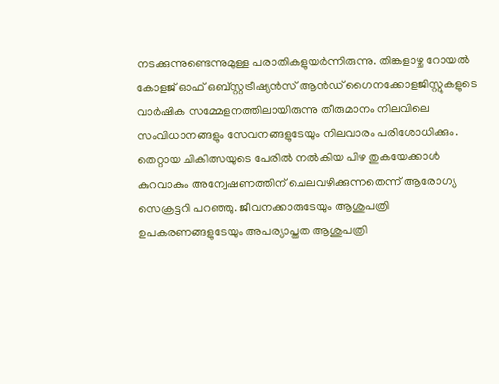നടക്കുന്നുണ്ടെന്നുമുള്ള പരാതികളുയര്‍ന്നിരുന്നു. തിങ്കളാഴ്ച റോയല്‍ കോളജ് ഓഫ് ഒബ്സ്റ്റട്രീഷ്യന്‍സ് ആന്‍ഡ് ഗൈനക്കോളജിസ്റ്റുകളുടെ വാര്‍ഷിക സമ്മേളനത്തിലായിരുന്നു തീരുമാനം നിലവിലെ സംവിധാനങ്ങളും സേവനങ്ങളുടേയും നിലവാരം പരിശോധിക്കും. തെറ്റായ ചികിത്സയുടെ പേരില്‍ നല്‍കിയ പിഴ തുകയേക്കാള്‍ കുറവാകും അന്വേഷണത്തിന് ചെലവഴിക്കുന്നതെന്ന് ആരോഗ്യ സെക്രട്ടറി പറഞ്ഞു. ജീവനക്കാരുടേയും ആശുപത്രി ഉപകരണങ്ങളുടേയും അപര്യാപ്തത ആശുപത്രി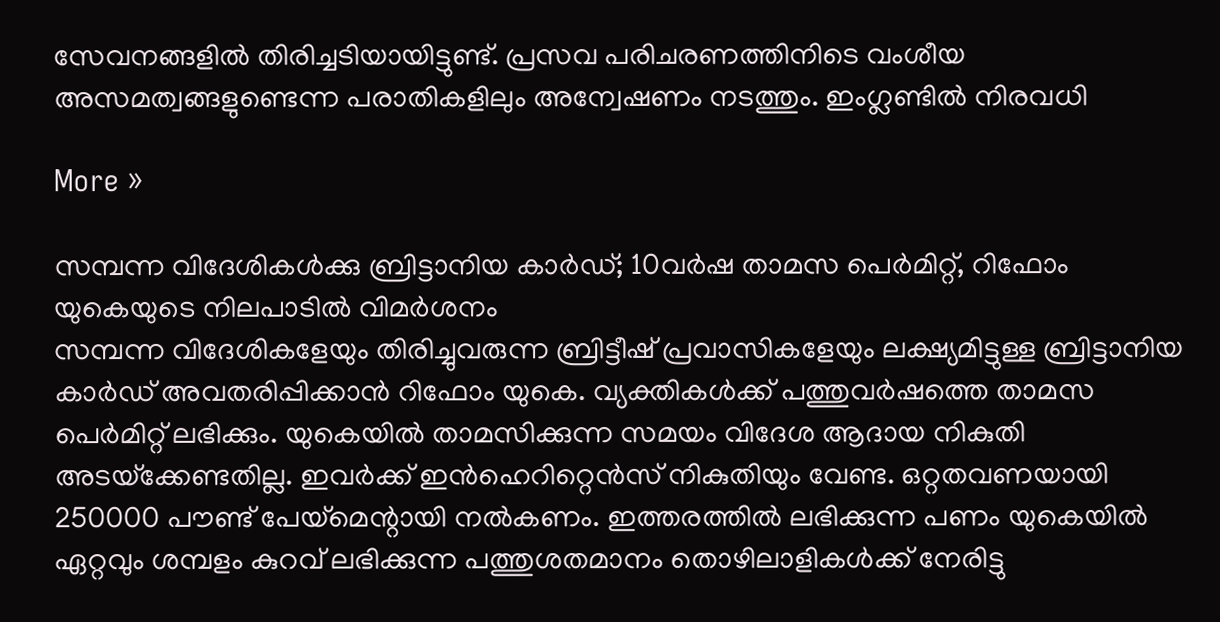സേവനങ്ങളില്‍ തിരിച്ചടിയായിട്ടുണ്ട്. പ്രസവ പരിചരണത്തിനിടെ വംശീയ അസമത്വങ്ങളുണ്ടെന്ന പരാതികളിലും അന്വേഷണം നടത്തും. ഇംഗ്ലണ്ടില്‍ നിരവധി

More »

സമ്പന്ന വിദേശികള്‍ക്കു ബ്രിട്ടാനിയ കാര്‍ഡ്; 10വര്‍ഷ താമസ പെര്‍മിറ്റ്, റിഫോം യുകെയുടെ നിലപാടില്‍ വിമര്‍ശനം
സമ്പന്ന വിദേശികളേയും തിരിച്ചുവരുന്ന ബ്രിട്ടീഷ് പ്രവാസികളേയും ലക്ഷ്യമിട്ടുള്ള ബ്രിട്ടാനിയ കാര്‍ഡ് അവതരിപ്പിക്കാന്‍ റിഫോം യുകെ. വ്യക്തികള്‍ക്ക് പത്തുവര്‍ഷത്തെ താമസ പെര്‍മിറ്റ് ലഭിക്കും. യുകെയില്‍ താമസിക്കുന്ന സമയം വിദേശ ആദായ നികുതി അടയ്‌ക്കേണ്ടതില്ല. ഇവര്‍ക്ക് ഇന്‍ഹെറിറ്റെന്‍സ് നികുതിയും വേണ്ട. ഒറ്റതവണയായി 250000 പൗണ്ട് പേയ്‌മെന്റായി നല്‍കണം. ഇത്തരത്തില്‍ ലഭിക്കുന്ന പണം യുകെയില്‍ ഏറ്റവും ശമ്പളം കുറവ് ലഭിക്കുന്ന പത്തുശതമാനം തൊഴിലാളികള്‍ക്ക് നേരിട്ടു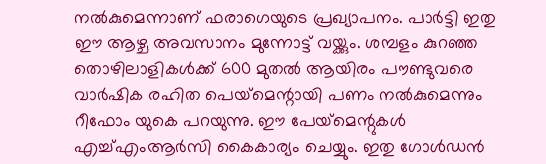നല്‍കുമെന്നാണ് ഫരാഗെയുടെ പ്രഖ്യാപനം. പാര്‍ട്ടി ഇതു ഈ ആഴ്ച അവസാനം മുന്നോട്ട് വയ്ക്കും. ശമ്പളം കുറഞ്ഞ തൊഴിലാളികള്‍ക്ക് 600 മുതല്‍ ആയിരം പൗണ്ടുവരെ വാര്‍ഷിക രഹിത പെയ്‌മെന്റായി പണം നല്‍കുമെന്നും റീഫോം യുകെ പറയുന്നു. ഈ പേയ്‌മെന്റുകള്‍ എച്ച്എംആര്‍സി കൈകാര്യം ചെയ്യും. ഇതു ഗോള്‍ഡന്‍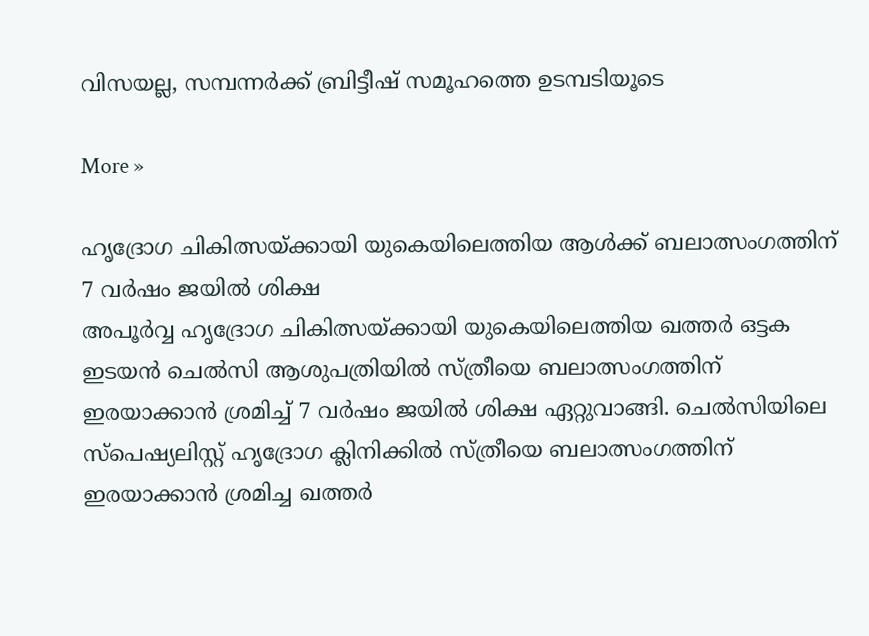വിസയല്ല, സമ്പന്നര്‍ക്ക് ബ്രിട്ടീഷ് സമൂഹത്തെ ഉടമ്പടിയൂടെ

More »

ഹൃദ്രോഗ ചികിത്സയ്ക്കായി യുകെയിലെത്തിയ ആള്‍ക്ക് ബലാത്സംഗത്തിന് 7 വര്‍ഷം ജയില്‍ ശിക്ഷ
അപൂര്‍വ്വ ഹൃദ്രോഗ ചികിത്സയ്ക്കായി യുകെയിലെത്തിയ ഖത്തര്‍ ഒട്ടക ഇടയന്‍ ചെല്‍സി ആശുപത്രിയില്‍ സ്ത്രീയെ ബലാത്സംഗത്തിന് ഇരയാക്കാന്‍ ശ്രമിച്ച് 7 വര്‍ഷം ജയില്‍ ശിക്ഷ ഏറ്റുവാങ്ങി. ചെല്‍സിയിലെ സ്‌പെഷ്യലിസ്റ്റ് ഹൃദ്രോഗ ക്ലിനിക്കില്‍ സ്ത്രീയെ ബലാത്സംഗത്തിന് ഇരയാക്കാന്‍ ശ്രമിച്ച ഖത്തര്‍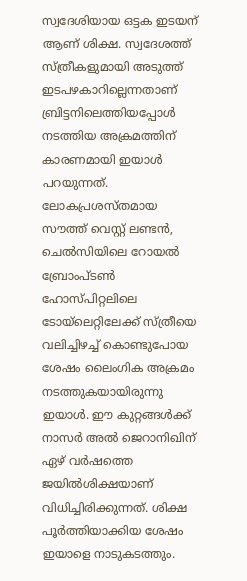സ്വദേശിയായ ഒട്ടക ഇടയന് ആണ് ശിക്ഷ. സ്വദേശത്ത് സ്ത്രീകളുമായി അടുത്ത് ഇടപഴകാറില്ലെന്നതാണ് ബ്രിട്ടനിലെത്തിയപ്പോള്‍ നടത്തിയ അക്രമത്തിന് കാരണമായി ഇയാള്‍ പറയുന്നത്. ലോകപ്രശസ്തമായ സൗത്ത് വെസ്റ്റ് ലണ്ടന്‍, ചെല്‍സിയിലെ റോയല്‍ ബ്രോംപ്ടണ്‍ ഹോസ്പിറ്റലിലെ ടോയ്‌ലെറ്റിലേക്ക് സ്ത്രീയെ വലിച്ചിഴച്ച് കൊണ്ടുപോയ ശേഷം ലൈംഗിക അക്രമം നടത്തുകയായിരുന്നു ഇയാള്‍. ഈ കുറ്റങ്ങള്‍ക്ക് നാസര്‍ അല്‍ ജെറാനിഖിന് ഏഴ് വര്‍ഷത്തെ ജയില്‍ശിക്ഷയാണ് വിധിച്ചിരിക്കുന്നത്. ശിക്ഷ പൂര്‍ത്തിയാക്കിയ ശേഷം ഇയാളെ നാടുകടത്തും.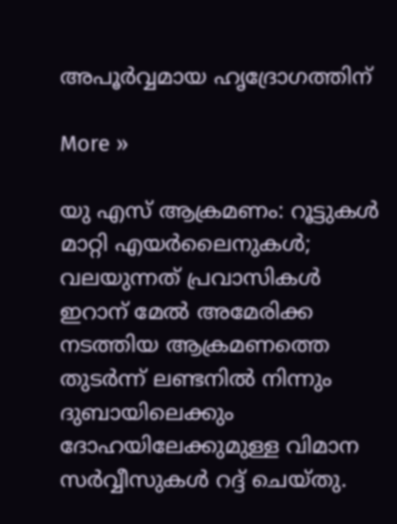അപൂര്‍വ്വമായ ഹൃദ്രോഗത്തിന്

More »

യു എസ് ആക്രമണം: റൂട്ടുകള്‍ മാറ്റി എയര്‍ലൈനുകള്‍; വലയുന്നത് പ്രവാസികള്‍
ഇറാന് മേല്‍ അമേരിക്ക നടത്തിയ ആക്രമണത്തെ തുടര്‍ന്ന് ലണ്ടനില്‍ നിന്നും ദുബായിലെക്കും ദോഹയിലേക്കുമുള്ള വിമാന സര്‍വ്വീസുകള്‍ റദ്ദ് ചെയ്തു.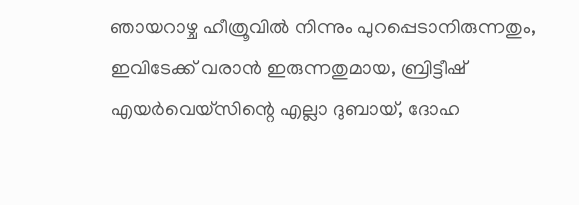ഞായറാഴ്ച ഹീത്രൂവില്‍ നിന്നും പുറപ്പെടാനിരുന്നതും, ഇവിടേക്ക് വരാന്‍ ഇരുന്നതുമായ, ബ്രിട്ടീഷ് എയര്‍വെയ്‌സിന്റെ എല്ലാ ദുബായ്, ദോഹ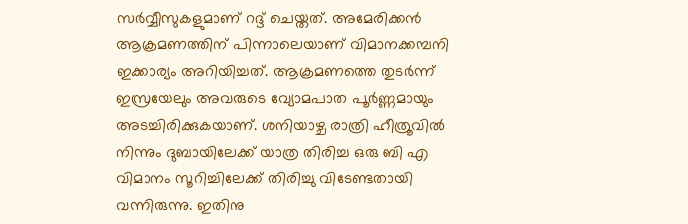സര്‍വ്വീസുകളുമാണ് റദ്ദ് ചെയ്തത്. അമേരിക്കന്‍ ആക്രമണത്തിന് പിന്നാലെയാണ് വിമാനക്കമ്പനി ഇക്കാര്യം അറിയിച്ചത്. ആക്രമണത്തെ തുടര്‍ന്ന് ഇസ്രയേലും അവരുടെ വ്യോമപാത പൂര്‍ണ്ണമായും അടച്ചിരിക്കുകയാണ്. ശനിയാഴ്ച രാത്രി ഹീത്രൂവില്‍ നിന്നും ദുബായിലേക്ക് യാത്ര തിരിച്ച ഒരു ബി എ വിമാനം സൂറിച്ചിലേക്ക് തിരിച്ചു വിടേണ്ടതായി വന്നിരുന്നു. ഇതിനു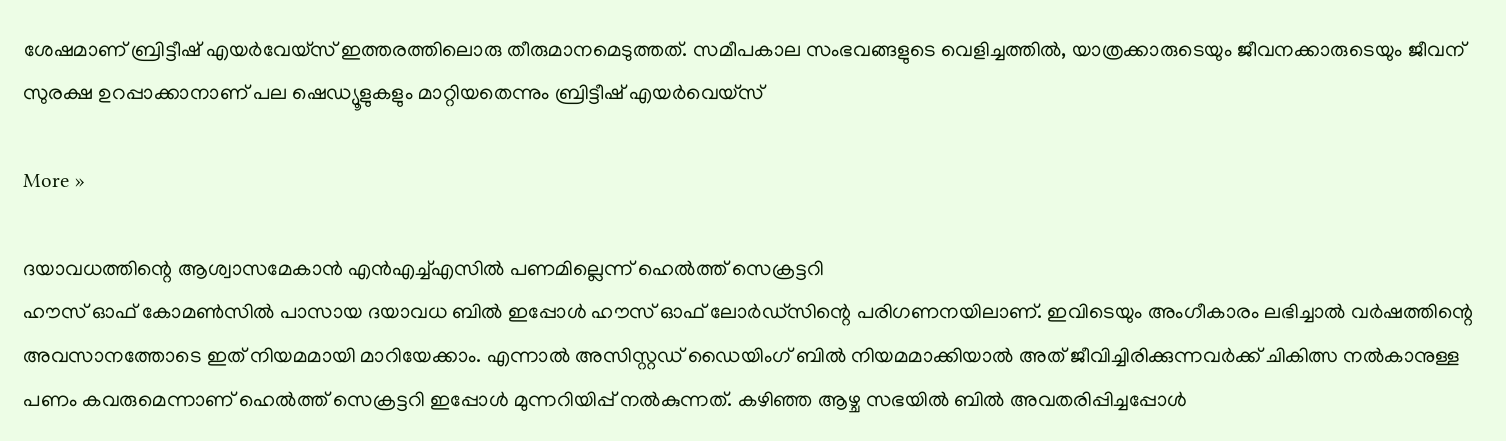ശേഷമാണ് ബ്രിട്ടീഷ് എയര്‍വേയ്‌സ് ഇത്തരത്തിലൊരു തീരുമാനമെടുത്തത്. സമീപകാല സംഭവങ്ങളുടെ വെളിച്ചത്തില്‍, യാത്രക്കാരുടെയും ജീവനക്കാരുടെയും ജീവന് സുരക്ഷ ഉറപ്പാക്കാനാണ് പല ഷെഡ്യൂളുകളും മാറ്റിയതെന്നും ബ്രിട്ടീഷ് എയര്‍വെയ്‌സ്

More »

ദയാവധത്തിന്റെ ആശ്വാസമേകാന്‍ എന്‍എച്ച്എസില്‍ പണമില്ലെന്ന് ഹെല്‍ത്ത് സെക്രട്ടറി
ഹൗസ് ഓഫ് കോമണ്‍സില്‍ പാസായ ദയാവധ ബില്‍ ഇപ്പോള്‍ ഹൗസ് ഓഫ് ലോര്‍ഡ്‌സിന്റെ പരിഗണനയിലാണ്. ഇവിടെയും അംഗീകാരം ലഭിച്ചാല്‍ വര്‍ഷത്തിന്റെ അവസാനത്തോടെ ഇത് നിയമമായി മാറിയേക്കാം. എന്നാല്‍ അസിസ്റ്റഡ് ഡൈയിംഗ് ബില്‍ നിയമമാക്കിയാല്‍ അത് ജീവിച്ചിരിക്കുന്നവര്‍ക്ക് ചികിത്സ നല്‍കാനുള്ള പണം കവരുമെന്നാണ് ഹെല്‍ത്ത് സെക്രട്ടറി ഇപ്പോള്‍ മുന്നറിയിപ്പ് നല്‍കുന്നത്. കഴിഞ്ഞ ആഴ്ച സഭയില്‍ ബില്‍ അവതരിപ്പിച്ചപ്പോള്‍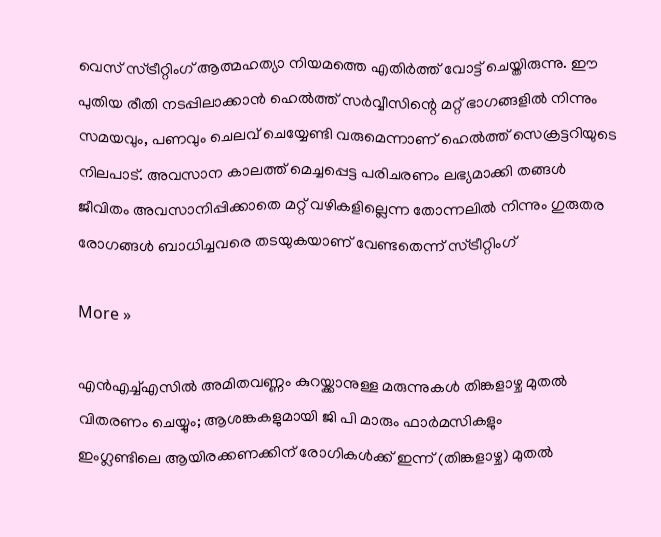വെസ് സ്ട്രീറ്റിംഗ് ആത്മഹത്യാ നിയമത്തെ എതിര്‍ത്ത് വോട്ട് ചെയ്തിരുന്നു. ഈ പുതിയ രീതി നടപ്പിലാക്കാന്‍ ഹെല്‍ത്ത് സര്‍വ്വീസിന്റെ മറ്റ് ഭാഗങ്ങളില്‍ നിന്നും സമയവും, പണവും ചെലവ് ചെയ്യേണ്ടി വരുമെന്നാണ് ഹെല്‍ത്ത് സെക്രട്ടറിയുടെ നിലപാട്. അവസാന കാലത്ത് മെച്ചപ്പെട്ട പരിചരണം ലഭ്യമാക്കി തങ്ങള്‍ ജീവിതം അവസാനിപ്പിക്കാതെ മറ്റ് വഴികളില്ലെന്ന തോന്നലില്‍ നിന്നും ഗുരുതര രോഗങ്ങള്‍ ബാധിച്ചവരെ തടയുകയാണ് വേണ്ടതെന്ന് സ്ട്രീറ്റിംഗ്

More »

എന്‍എച്ച്എസില്‍ അമിതവണ്ണം കുറയ്ക്കാനുള്ള മരുന്നുകള്‍ തിങ്കളാഴ്ച മുതല്‍ വിതരണം ചെയ്യും; ആശങ്കകളുമായി ജി പി മാരും ഫാര്‍മസികളും
ഇംഗ്ലണ്ടിലെ ആയിരക്കണക്കിന് രോഗികള്‍ക്ക് ഇന്ന് (തിങ്കളാഴ്ച) മുതല്‍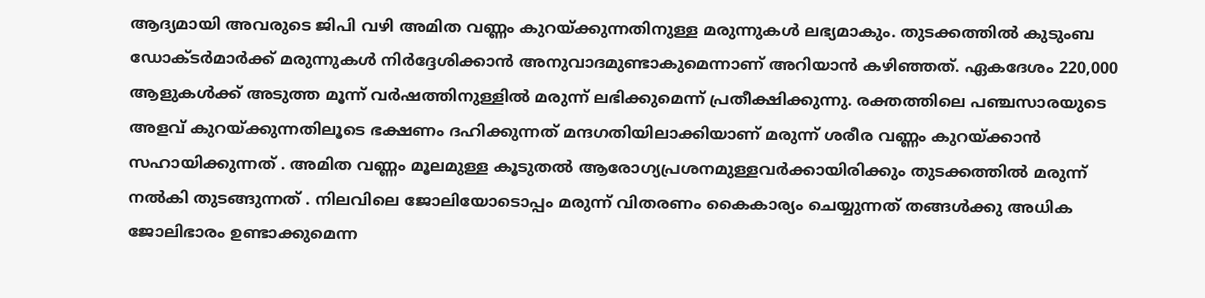ആദ്യമായി അവരുടെ ജിപി വഴി അമിത വണ്ണം കുറയ്ക്കുന്നതിനുള്ള മരുന്നുകള്‍ ലഭ്യമാകും. തുടക്കത്തില്‍ കുടുംബ ഡോക്ടര്‍മാര്‍ക്ക് മരുന്നുകള്‍ നിര്‍ദ്ദേശിക്കാന്‍ അനുവാദമുണ്ടാകുമെന്നാണ് അറിയാന്‍ കഴിഞ്ഞത്. ഏകദേശം 220,000 ആളുകള്‍ക്ക് അടുത്ത മൂന്ന് വര്‍ഷത്തിനുള്ളില്‍ മരുന്ന് ലഭിക്കുമെന്ന് പ്രതീക്ഷിക്കുന്നു. രക്തത്തിലെ പഞ്ചസാരയുടെ അളവ് കുറയ്ക്കുന്നതിലൂടെ ഭക്ഷണം ദഹിക്കുന്നത് മന്ദഗതിയിലാക്കിയാണ് മരുന്ന് ശരീര വണ്ണം കുറയ്ക്കാന്‍ സഹായിക്കുന്നത് . അമിത വണ്ണം മൂലമുള്ള കൂടുതല്‍ ആരോഗ്യപ്രശനമുള്ളവര്‍ക്കായിരിക്കും തുടക്കത്തില്‍ മരുന്ന് നല്‍കി തുടങ്ങുന്നത് . നിലവിലെ ജോലിയോടൊപ്പം മരുന്ന് വിതരണം കൈകാര്യം ചെയ്യുന്നത് തങ്ങള്‍ക്കു അധിക ജോലിഭാരം ഉണ്ടാക്കുമെന്ന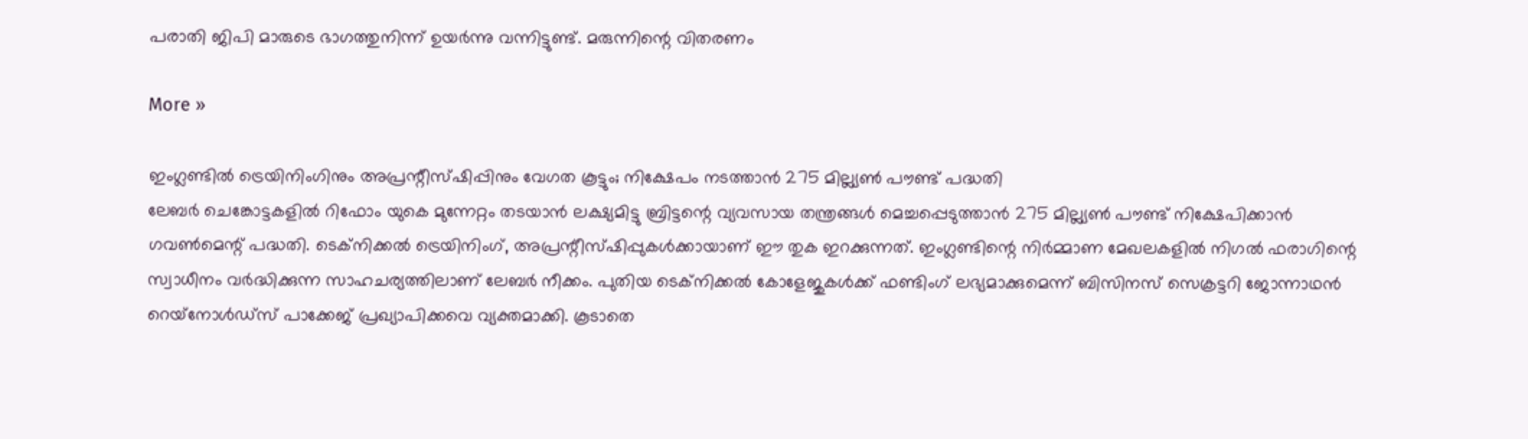പരാതി ജിപി മാരുടെ ഭാഗത്തുനിന്ന് ഉയര്‍ന്നു വന്നിട്ടുണ്ട്. മരുന്നിന്റെ വിതരണം

More »

ഇംഗ്ലണ്ടില്‍ ട്രെയിനിംഗിനും അപ്രന്റീസ്ഷിപ്പിനും വേഗത കൂട്ടും; നിക്ഷേപം നടത്താന്‍ 275 മില്ല്യണ്‍ പൗണ്ട് പദ്ധതി
ലേബര്‍ ചെങ്കോട്ടകളില്‍ റിഫോം യുകെ മുന്നേറ്റം തടയാന്‍ ലക്ഷ്യമിട്ടു ബ്രിട്ടന്റെ വ്യവസായ തന്ത്രങ്ങള്‍ മെച്ചപ്പെടുത്താന്‍ 275 മില്ല്യണ്‍ പൗണ്ട് നിക്ഷേപിക്കാന്‍ ഗവണ്‍മെന്റ് പദ്ധതി. ടെക്‌നിക്കല്‍ ട്രെയിനിംഗ്, അപ്രന്റീസ്ഷിപ്പുകള്‍ക്കായാണ് ഈ തുക ഇറക്കുന്നത്. ഇംഗ്ലണ്ടിന്റെ നിര്‍മ്മാണ മേഖലകളില്‍ നിഗല്‍ ഫരാഗിന്റെ സ്വാധീനം വര്‍ദ്ധിക്കുന്ന സാഹചര്യത്തിലാണ് ലേബര്‍ നീക്കം. പുതിയ ടെക്‌നിക്കല്‍ കോളേജുകള്‍ക്ക് ഫണ്ടിംഗ് ലഭ്യമാക്കുമെന്ന് ബിസിനസ് സെക്രട്ടറി ജോന്നാഥന്‍ റെയ്‌നോള്‍ഡ്‌സ് പാക്കേജ് പ്രഖ്യാപിക്കവെ വ്യക്തമാക്കി. കൂടാതെ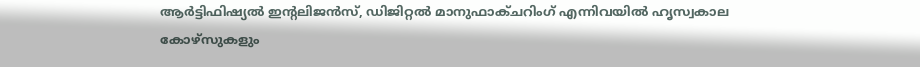ആര്‍ട്ടിഫിഷ്യല്‍ ഇന്റലിജന്‍സ്, ഡിജിറ്റല്‍ മാനുഫാക്ചറിംഗ് എന്നിവയില്‍ ഹൃസ്വകാല കോഴ്‌സുകളും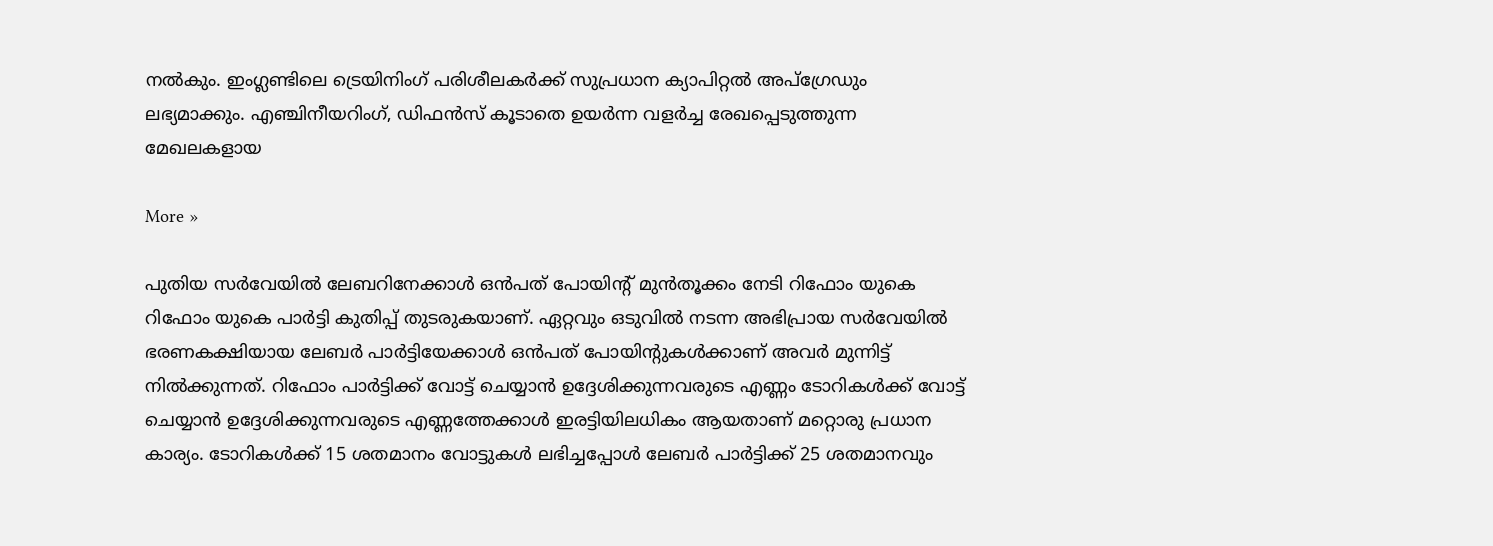നല്‍കും. ഇംഗ്ലണ്ടിലെ ട്രെയിനിംഗ് പരിശീലകര്‍ക്ക് സുപ്രധാന ക്യാപിറ്റല്‍ അപ്‌ഗ്രേഡും ലഭ്യമാക്കും. എഞ്ചിനീയറിംഗ്, ഡിഫന്‍സ് കൂടാതെ ഉയര്‍ന്ന വളര്‍ച്ച രേഖപ്പെടുത്തുന്ന മേഖലകളായ

More »

പുതിയ സര്‍വേയില്‍ ലേബറിനേക്കാള്‍ ഒന്‍പത് പോയിന്റ് മുന്‍തൂക്കം നേടി റിഫോം യുകെ
റിഫോം യുകെ പാര്‍ട്ടി കുതിപ്പ് തുടരുകയാണ്. ഏറ്റവും ഒടുവില്‍ നടന്ന അഭിപ്രായ സര്‍വേയില്‍ ഭരണകക്ഷിയായ ലേബര്‍ പാര്‍ട്ടിയേക്കാള്‍ ഒന്‍പത് പോയിന്റുകള്‍ക്കാണ് അവര്‍ മുന്നിട്ട് നില്‍ക്കുന്നത്. റിഫോം പാര്‍ട്ടിക്ക് വോട്ട് ചെയ്യാന്‍ ഉദ്ദേശിക്കുന്നവരുടെ എണ്ണം ടോറികള്‍ക്ക് വോട്ട് ചെയ്യാന്‍ ഉദ്ദേശിക്കുന്നവരുടെ എണ്ണത്തേക്കാള്‍ ഇരട്ടിയിലധികം ആയതാണ് മറ്റൊരു പ്രധാന കാര്യം. ടോറികള്‍ക്ക് 15 ശതമാനം വോട്ടുകള്‍ ലഭിച്ചപ്പോള്‍ ലേബര്‍ പാര്‍ട്ടിക്ക് 25 ശതമാനവും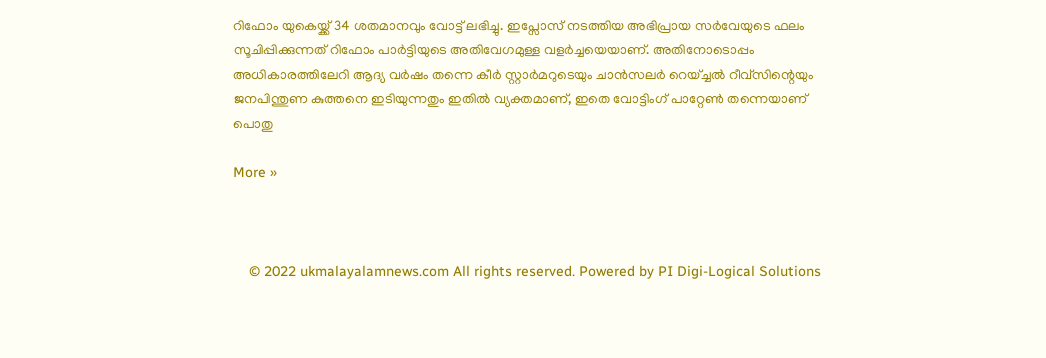റിഫോം യുകെയ്ക്ക് 34 ശതമാനവും വോട്ട് ലഭിച്ചു. ഇപ്സോസ് നടത്തിയ അഭിപ്രായ സര്‍വേയുടെ ഫലം സൂചിപ്പിക്കുന്നത് റിഫോം പാര്‍ട്ടിയുടെ അതിവേഗമുള്ള വളര്‍ച്ചയെയാണ്. അതിനോടൊപ്പം അധികാരത്തിലേറി ആദ്യ വര്‍ഷം തന്നെ കീര്‍ സ്റ്റാര്‍മറുടെയും ചാന്‍സലര്‍ റെയ്ച്ചല്‍ റീവ്‌സിന്റെയും ജനപിന്തുണ കുത്തനെ ഇടിയുന്നതും ഇതില്‍ വ്യക്തമാണ്, ഇതെ വോട്ടിംഗ് പാറ്റേണ്‍ തന്നെയാണ് പൊതു

More »



    © 2022 ukmalayalamnews.com All rights reserved. Powered by PI Digi-Logical Solutions